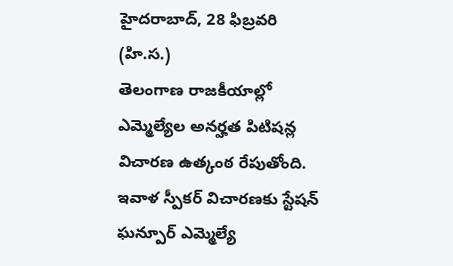హైదరాబాద్, 28 ఫిబ్రవరి (హి.స.)
తెలంగాణ రాజకీయాల్లో ఎమ్మెల్యేల అనర్హత పిటిషన్ల విచారణ ఉత్కంఠ రేపుతోంది. ఇవాళ స్పీకర్ విచారణకు స్టేషన్ ఘన్పూర్ ఎమ్మెల్యే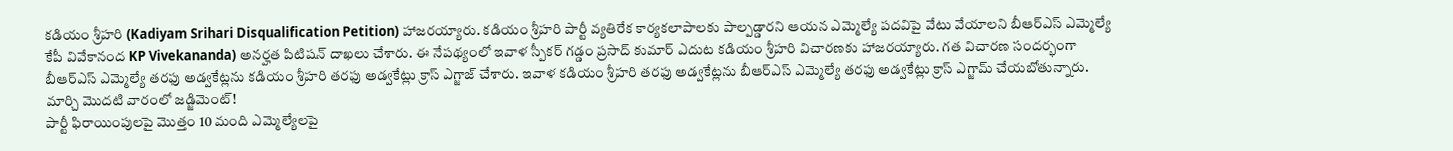కడియం శ్రీహరి (Kadiyam Srihari Disqualification Petition) హాజరయ్యారు. కడియం శ్రీహరి పార్టీ వ్యతిరేక కార్యకలాపాలకు పాల్పడ్డారని ఆయన ఎమ్మెల్యే పదవిపై వేటు వేయాలని బీఆర్ఎస్ ఎమ్మెల్యే కేపీ వివేకానంద KP Vivekananda) అనర్హత పిటిషన్ దాఖలు చేశారు. ఈ నేపథ్యంలో ఇవాళ స్పీకర్ గడ్డం ప్రసాద్ కుమార్ ఎదుట కడియం శ్రీహరి విచారణకు హాజరయ్యారు. గత విచారణ సందర్భంగా బీఆర్ఎస్ ఎమ్మెల్యే తరఫు అడ్వకేట్లను కడియం శ్రీహరి తరఫు అడ్వకేట్లు క్రాస్ ఎగ్జాజ్ చేశారు. ఇవాళ కడియం శ్రీహరి తరఫు అడ్వకేట్లను బీఆర్ఎస్ ఎమ్మెల్యే తరఫు అడ్వకేట్లు క్రాస్ ఎగ్జామ్ చేయబోతున్నారు.
మార్చి మొదటి వారంలో జడ్జిమెంట్!
పార్టీ ఫిరాయింపులపై మొత్తం 10 మంది ఎమ్మెల్యేలపై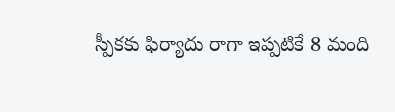స్పీకకు ఫిర్యాదు రాగా ఇప్పటికే 8 మంది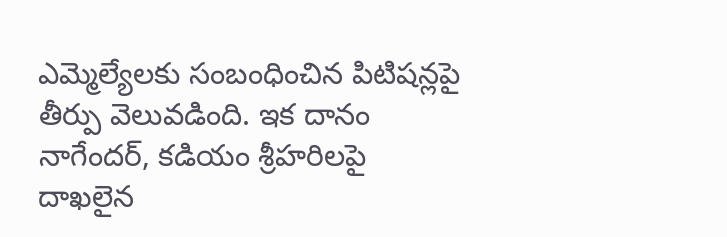ఎమ్మెల్యేలకు సంబంధించిన పిటిషన్లపై తీర్పు వెలువడింది. ఇక దానం నాగేందర్, కడియం శ్రీహరిలపై దాఖలైన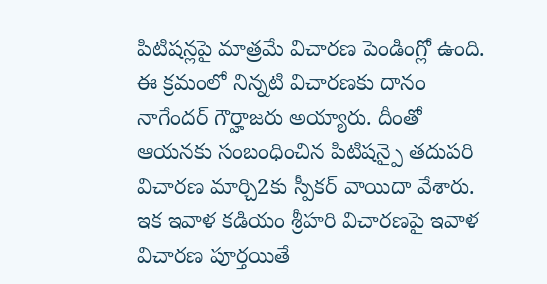పిటిషన్లపై మాత్రమే విచారణ పెండింగ్లో ఉంది. ఈ క్రమంలో నిన్నటి విచారణకు దానం నాగేందర్ గౌర్హాజరు అయ్యారు. దీంతో ఆయనకు సంబంధించిన పిటిషన్పై తదుపరి విచారణ మార్చి2కు స్పీకర్ వాయిదా వేశారు. ఇక ఇవాళ కడియం శ్రీహరి విచారణపై ఇవాళ విచారణ పూర్తయితే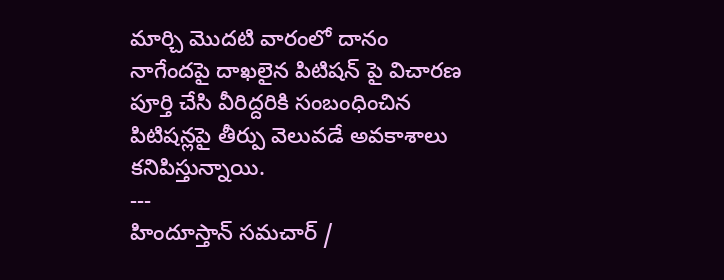మార్చి మొదటి వారంలో దానం నాగేందపై దాఖలైన పిటిషన్ పై విచారణ పూర్తి చేసి వీరిద్దరికి సంబంధించిన పిటిషన్లపై తీర్పు వెలువడే అవకాశాలు కనిపిస్తున్నాయి.
---
హిందూస్తాన్ సమచార్ /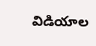విడియాల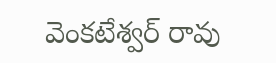వెంకటేశ్వర్ రావు